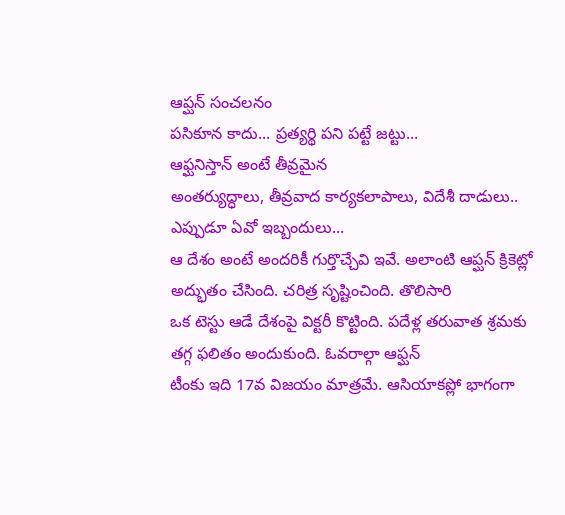ఆప్ఘన్ సంచలనం
పసికూన కాదు... ప్రత్యర్థి పని పట్టే జట్టు...
ఆఫ్ఘనిస్తాన్ అంటే తీవ్రమైన
అంతర్యుద్ధాలు, తీవ్రవాద కార్యకలాపాలు, విదేశీ దాడులు.. ఎప్పుడూ ఏవో ఇబ్బందులు...
ఆ దేశం అంటే అందరికీ గుర్తొచ్చేవి ఇవే. అలాంటి ఆప్ఘన్ క్రికెట్లో అద్భుతం చేసింది. చరిత్ర సృష్టించింది. తొలిసారి
ఒక టెస్టు ఆడే దేశంపై విక్టరీ కొట్టింది. పదేళ్ల తరువాత శ్రమకు తగ్గ ఫలితం అందుకుంది. ఓవరాల్గా ఆఫ్ఘన్
టీంకు ఇది 17వ విజయం మాత్రమే. ఆసియాకప్లో భాగంగా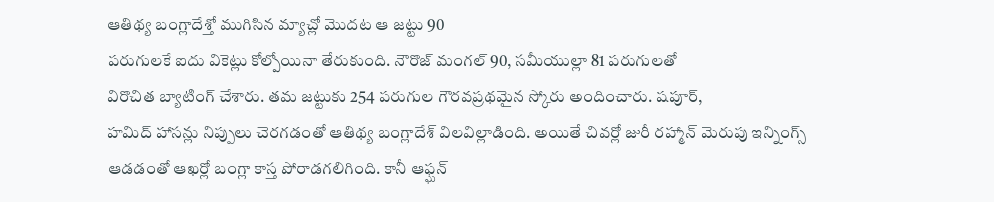ఆతిథ్య బంగ్లాదేశ్తో ముగిసిన మ్యాచ్లో మొదట ఆ జట్టు 90
పరుగులకే ఐదు వికెట్లు కోల్పోయినా తేరుకుంది. నౌరొజ్ మంగల్ 90, సమీయుల్లా 81 పరుగులతో
విరొచిత బ్యాటింగ్ చేశారు. తమ జట్టుకు 254 పరుగుల గౌరవప్రథమైన స్కోరు అందించారు. షపూర్,
హమిద్ హాసన్లు నిప్పులు చెరగడంతో ఆతిథ్య బంగ్లాదేశ్ విలవిల్లాడింది. అయితే చివర్లో జురీ రహ్మాన్ మెరుపు ఇన్నింగ్స్
ఆడడంతో ఆఖర్లో బంగ్లా కాస్త పోరాడగలిగింది. కానీ ఆఫ్ఘన్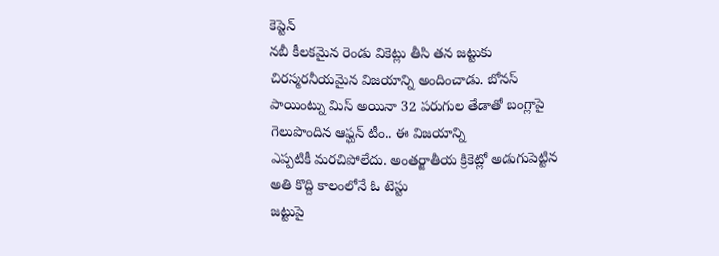కెప్టెన్
నబీ కీలకమైన రెండు వికెట్లు తీసి తన జట్టుకు చిరస్మరనీయమైన విజయాన్ని అందించాడు. బోనస్
పాయింట్ను మిస్ అయినా 32 పరుగుల తేడాతో బంగ్లాపై గెలుపొందిన ఆఫ్ఘన్ టీం.. ఈ విజయాన్ని
ఎప్పటికీ మరచిపోలేదు. అంతర్జాతీయ క్రికెట్లో అడుగుపెట్టిన అతి కొద్ది కాలంలోనే ఓ టెస్టు
జట్టుపై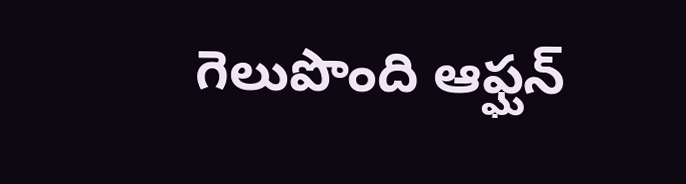గెలుపొంది ఆఫ్ఘన్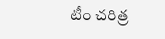టీం చరిత్ర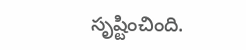సృష్టించింది.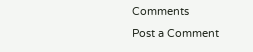Comments
Post a Comment